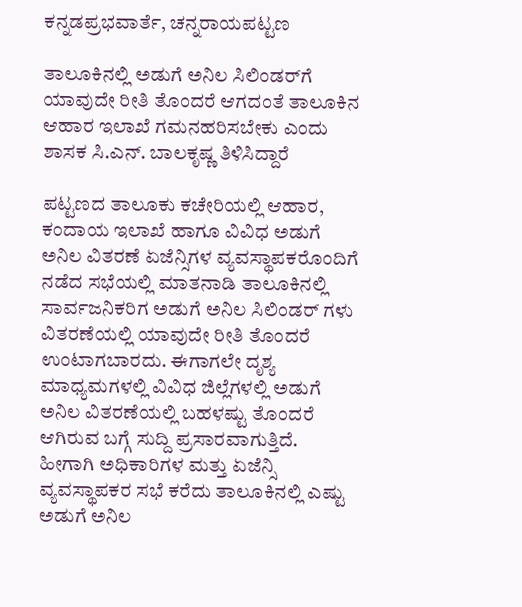ಕನ್ನಡಪ್ರಭವಾರ್ತೆ, ಚನ್ನರಾಯಪಟ್ಟಣ

ತಾಲೂಕಿನಲ್ಲಿ ಅಡುಗೆ ಅನಿಲ ಸಿಲಿಂಡರ್‌ಗೆ ಯಾವುದೇ ರೀತಿ ತೊಂದರೆ ಆಗದಂತೆ ತಾಲೂಕಿನ ಆಹಾರ ಇಲಾಖೆ ಗಮನಹರಿಸಬೇಕು ಎಂದು ಶಾಸಕ ಸಿ.ಎನ್. ಬಾಲಕೃಷ್ಣ ತಿಳಿಸಿದ್ದಾರೆ

ಪಟ್ಟಣದ ತಾಲೂಕು ಕಚೇರಿಯಲ್ಲಿ ಆಹಾರ, ಕಂದಾಯ ಇಲಾಖೆ ಹಾಗೂ ವಿವಿಧ ಅಡುಗೆ ಅನಿಲ ವಿತರಣೆ ಏಜೆನ್ಸಿಗಳ ವ್ಯವಸ್ಥಾಪಕರೊಂದಿಗೆ ನಡೆದ ಸಭೆಯಲ್ಲಿ ಮಾತನಾಡಿ ತಾಲೂಕಿನಲ್ಲಿ ಸಾರ್ವಜನಿಕರಿಗ ಅಡುಗೆ ಅನಿಲ ಸಿಲಿಂಡರ್ ಗಳು ವಿತರಣೆಯಲ್ಲಿ ಯಾವುದೇ ರೀತಿ ತೊಂದರೆ ಉಂಟಾಗಬಾರದು. ಈಗಾಗಲೇ ದೃಶ್ಯ ಮಾಧ್ಯಮಗಳಲ್ಲಿ ವಿವಿಧ ಜಿಲ್ಲೆಗಳಲ್ಲಿ ಅಡುಗೆ ಅನಿಲ ವಿತರಣೆಯಲ್ಲಿ ಬಹಳಷ್ಟು ತೊಂದರೆ ಆಗಿರುವ ಬಗ್ಗೆ ಸುದ್ದಿ ಪ್ರಸಾರವಾಗುತ್ತಿದೆ. ಹೀಗಾಗಿ ಅಧಿಕಾರಿಗಳ ಮತ್ತು ಏಜೆನ್ಸಿ ವ್ಯವಸ್ಥಾಪಕರ ಸಭೆ ಕರೆದು ತಾಲೂಕಿನಲ್ಲಿ ಎಷ್ಟು ಅಡುಗೆ ಅನಿಲ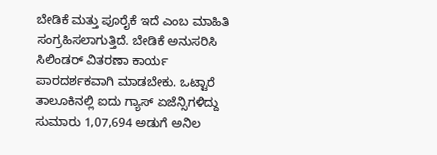ಬೇಡಿಕೆ ಮತ್ತು ಪೂರೈಕೆ ಇದೆ ಎಂಬ ಮಾಹಿತಿ ಸಂಗ್ರಹಿಸಲಾಗುತ್ತಿದೆ. ಬೇಡಿಕೆ ಅನುಸರಿಸಿ ಸಿಲಿಂಡರ್ ವಿತರಣಾ ಕಾರ್ಯ ಪಾರದರ್ಶಕವಾಗಿ ಮಾಡಬೇಕು. ಒಟ್ಟಾರೆ ತಾಲೂಕಿನಲ್ಲಿ ಐದು ಗ್ಯಾಸ್ ಏಜೆನ್ಸಿಗಳಿದ್ದು ಸುಮಾರು 1,07,694 ಅಡುಗೆ ಅನಿಲ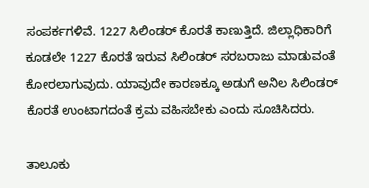ಸಂಪರ್ಕಗಳಿವೆ. 1227 ಸಿಲಿಂಡರ್‌ ಕೊರತೆ ಕಾಣುತ್ತಿದೆ. ಜಿಲ್ಲಾಧಿಕಾರಿಗೆ ಕೂಡಲೇ 1227 ಕೊರತೆ ಇರುವ ಸಿಲಿಂಡರ್ ಸರಬರಾಜು ಮಾಡುವಂತೆ ಕೋರಲಾಗುವುದು. ಯಾವುದೇ ಕಾರಣಕ್ಕೂ ಅಡುಗೆ ಅನಿಲ ಸಿಲಿಂಡರ್‌ ಕೊರತೆ ಉಂಟಾಗದಂತೆ ಕ್ರಮ ವಹಿಸಬೇಕು ಎಂದು ಸೂಚಿಸಿದರು.

ತಾಲೂಕು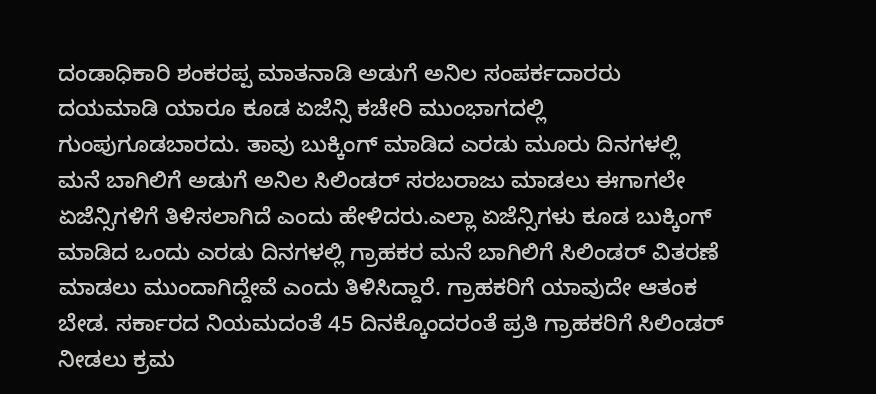ದಂಡಾಧಿಕಾರಿ ಶಂಕರಪ್ಪ ಮಾತನಾಡಿ ಅಡುಗೆ ಅನಿಲ ಸಂಪರ್ಕದಾರರು ದಯಮಾಡಿ ಯಾರೂ ಕೂಡ ಏಜೆನ್ಸಿ ಕಚೇರಿ ಮುಂಭಾಗದಲ್ಲಿ ಗುಂಪುಗೂಡಬಾರದು. ತಾವು ಬುಕ್ಕಿಂಗ್ ಮಾಡಿದ ಎರಡು ಮೂರು ದಿನಗಳಲ್ಲಿ ಮನೆ ಬಾಗಿಲಿಗೆ ಅಡುಗೆ ಅನಿಲ ಸಿಲಿಂಡರ್ ಸರಬರಾಜು ಮಾಡಲು ಈಗಾಗಲೇ ಏಜೆನ್ಸಿಗಳಿಗೆ ತಿಳಿಸಲಾಗಿದೆ ಎಂದು ಹೇಳಿದರು.ಎಲ್ಲಾ ಏಜೆನ್ಸಿಗಳು ಕೂಡ ಬುಕ್ಕಿಂಗ್ ಮಾಡಿದ ಒಂದು ಎರಡು ದಿನಗಳಲ್ಲಿ ಗ್ರಾಹಕರ ಮನೆ ಬಾಗಿಲಿಗೆ ಸಿಲಿಂಡರ್ ವಿತರಣೆ ಮಾಡಲು ಮುಂದಾಗಿದ್ದೇವೆ ಎಂದು ತಿಳಿಸಿದ್ದಾರೆ. ಗ್ರಾಹಕರಿಗೆ ಯಾವುದೇ ಆತಂಕ ಬೇಡ. ಸರ್ಕಾರದ ನಿಯಮದಂತೆ 45 ದಿನಕ್ಕೊಂದರಂತೆ ಪ್ರತಿ ಗ್ರಾಹಕರಿಗೆ ಸಿಲಿಂಡರ್ ನೀಡಲು ಕ್ರಮ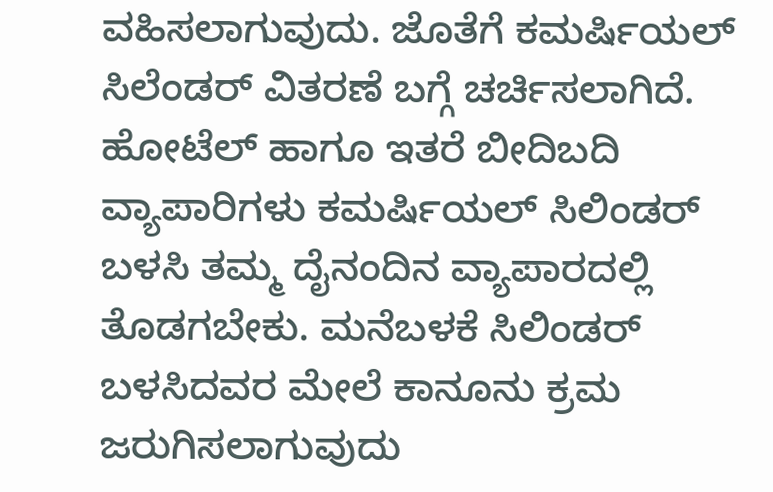ವಹಿಸಲಾಗುವುದು. ಜೊತೆಗೆ ಕಮರ್ಷಿಯಲ್ ಸಿಲೆಂಡರ್ ವಿತರಣೆ ಬಗ್ಗೆ ಚರ್ಚಿಸಲಾಗಿದೆ. ಹೋಟೆಲ್ ಹಾಗೂ ಇತರೆ ಬೀದಿಬದಿ ವ್ಯಾಪಾರಿಗಳು ಕಮರ್ಷಿಯಲ್ ಸಿಲಿಂಡರ್ ಬಳಸಿ ತಮ್ಮ ದೈನಂದಿನ ವ್ಯಾಪಾರದಲ್ಲಿ ತೊಡಗಬೇಕು. ಮನೆಬಳಕೆ ಸಿಲಿಂಡರ್ ಬಳಸಿದವರ ಮೇಲೆ ಕಾನೂನು ಕ್ರಮ ಜರುಗಿಸಲಾಗುವುದು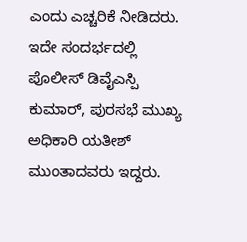ಎಂದು ಎಚ್ಚರಿಕೆ ನೀಡಿದರು. ಇದೇ ಸಂದರ್ಭದಲ್ಲಿ ಪೊಲೀಸ್ ಡಿವೈಎಸ್ಪಿ ಕುಮಾರ್, ಪುರಸಭೆ ಮುಖ್ಯ ಅಧಿಕಾರಿ ಯತೀಶ್ ಮುಂತಾದವರು ಇದ್ದರು.